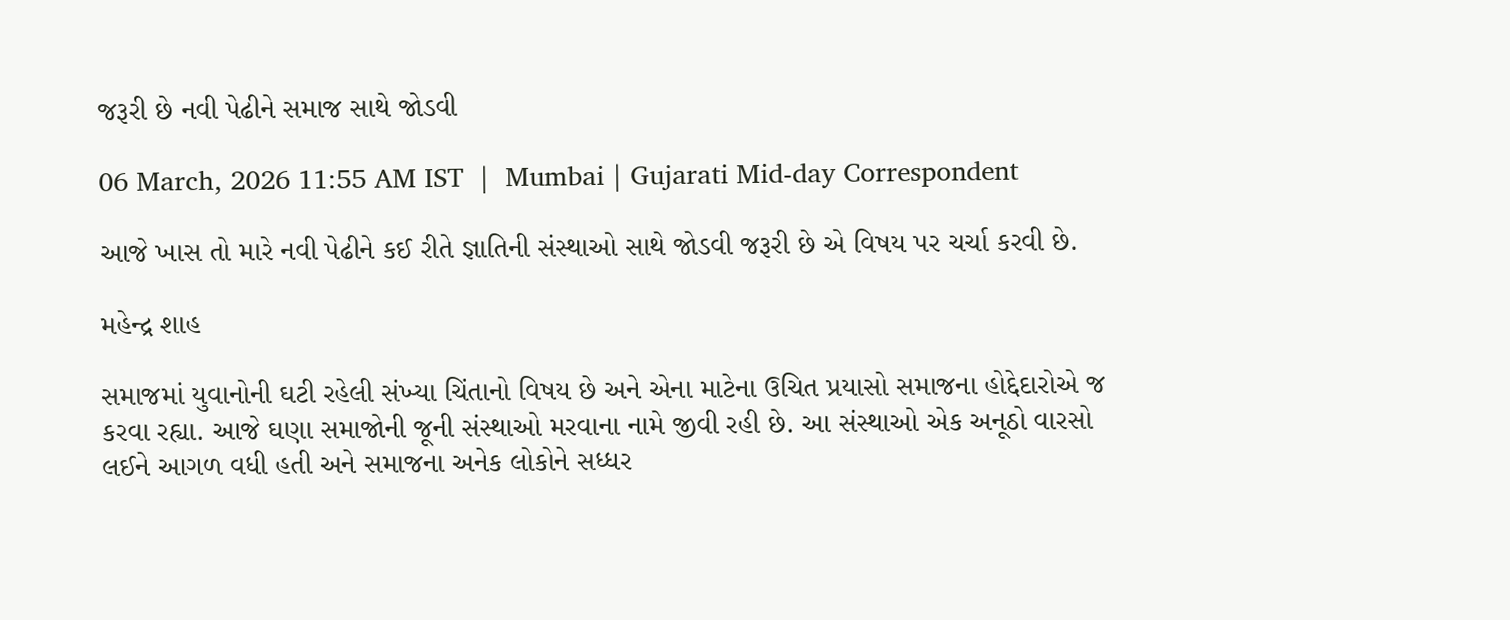જરૂરી છે નવી પેઢીને સમાજ સાથે જોડવી

06 March, 2026 11:55 AM IST  |  Mumbai | Gujarati Mid-day Correspondent

આજે ખાસ તો મારે નવી પેઢીને કઈ રીતે જ્ઞાતિની સંસ્થાઓ સાથે જોડવી જરૂરી છે એ વિષય પર ચર્ચા કરવી છે.

મહેન્દ્ર શાહ

સમાજમાં યુવાનોની ઘટી રહેલી સંખ્યા ચિંતાનો વિષય છે અને એના માટેના ઉચિત પ્રયાસો સમાજના હોદ્દેદારોએ જ કરવા રહ્યા. આજે ઘણા સમાજોની જૂની સંસ્થાઓ મરવાના નામે જીવી રહી છે. આ સંસ્થાઓ એક અનૂઠો વારસો લઈને આગળ વધી હતી અને સમાજના અનેક લોકોને સધ્ધર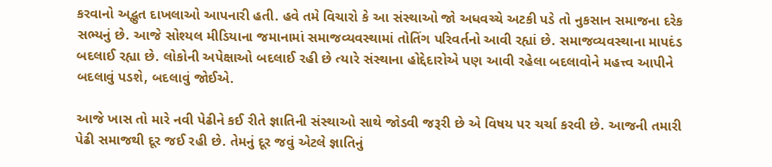કરવાનો અદ્ભુત દાખલાઓ આપનારી હતી. હવે તમે વિચારો કે આ સંસ્થાઓ જો અધવચ્ચે અટકી પડે તો નુકસાન સમાજના દરેક સભ્યનું છે. આજે સોશ્યલ મીડિયાના જમાનામાં સમાજવ્યવસ્થામાં તોતિંગ પરિવર્તનો આવી રહ્યાં છે. સમાજવ્યવસ્થાના માપદંડ બદલાઈ રહ્યા છે. લોકોની અપેક્ષાઓ બદલાઈ રહી છે ત્યારે સંસ્થાના હોદ્દેદારોએ પણ આવી રહેલા બદલાવોને મહત્ત્વ આપીને બદલાવું પડશે, બદલાવું જોઈએ.

આજે ખાસ તો મારે નવી પેઢીને કઈ રીતે જ્ઞાતિની સંસ્થાઓ સાથે જોડવી જરૂરી છે એ વિષય પર ચર્ચા કરવી છે. આજની તમારી પેઢી સમાજથી દૂર જઈ રહી છે. તેમનું દૂર જવું એટલે જ્ઞાતિનું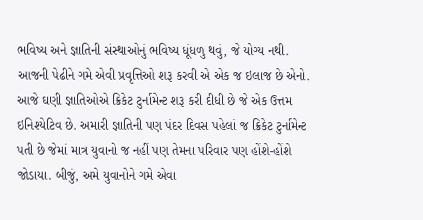ભવિષ્ય અને જ્ઞાતિની સંસ્થાઓનું ભવિષ્ય ધૂંધળુ થવું, જે યોગ્ય નથી. આજની પેઢીને ગમે એવી પ્રવૃત્તિઓ શરૂ કરવી એ એક જ ઇલાજ છે એનો. આજે ઘણી જ્ઞાતિઓએ ક્રિકેટ ટુર્નામેન્ટ શરૂ કરી દીધી છે જે એક ઉત્તમ ઇનિશ્યેટિવ છે. અમારી જ્ઞાતિની પણ પંદર દિવસ પહેલાં જ ક્રિકેટ ટુર્નામેન્ટ પતી છે જેમાં માત્ર યુવાનો જ નહીં પણ તેમના પરિવાર પણ હોંશે-હોંશે જોડાયા. બીજું, અમે યુવાનોને ગમે એવા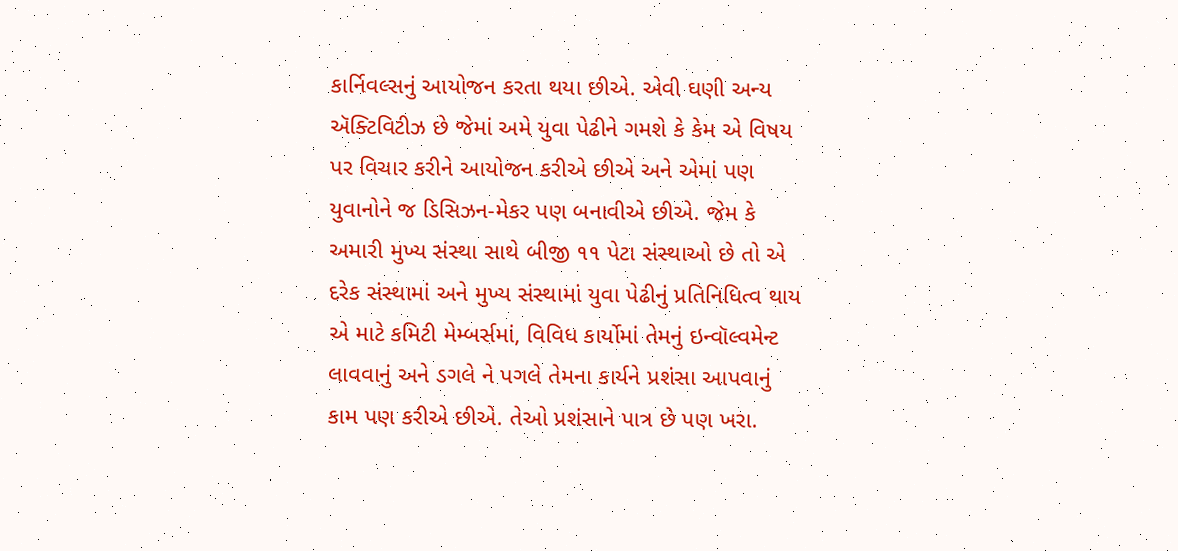કાર્નિવલ્સનું આયોજન કરતા થયા છીએ. એવી ઘણી અન્ય ઍક્ટિવિટીઝ છે જેમાં અમે યુવા પેઢીને ગમશે કે કેમ એ વિષય પર વિચાર કરીને આયોજન કરીએ છીએ અને એમાં પણ યુવાનોને જ ડિસિઝન-મેકર પણ બનાવીએ છીએ. જેમ કે અમારી મુખ્ય સંસ્થા સાથે બીજી ૧૧ પેટા સંસ્થાઓ છે તો એ દરેક સંસ્થામાં અને મુખ્ય સંસ્થામાં યુવા પેઢીનું પ્રતિનિધિત્વ થાય એ માટે કમિટી મેમ્બર્સમાં, વિવિધ કાર્યોમાં તેમનું ઇન્વૉલ્વમેન્ટ લાવવાનું અને ડગલે ને પગલે તેમના કાર્યને પ્રશંસા આપવાનું કામ પણ કરીએ છીએ. તેઓ પ્રશંસાને પાત્ર છે પણ ખરા.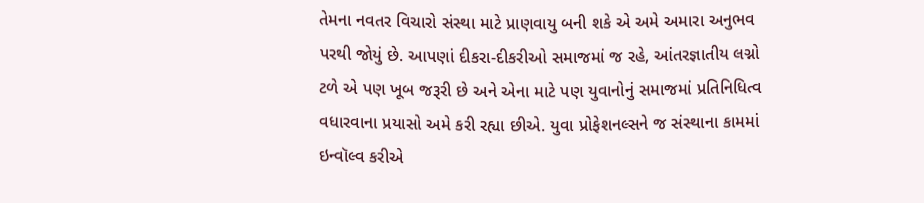તેમના નવતર વિચારો સંસ્થા માટે પ્રાણવાયુ બની શકે એ અમે અમારા અનુભવ પરથી જોયું છે. આપણાં દીકરા-દીકરીઓ સમાજમાં જ રહે, આંતરજ્ઞાતીય લગ્નો ટળે એ પણ ખૂબ જરૂરી છે અને એના માટે પણ યુવાનોનું સમાજમાં પ્રતિનિધિત્વ વધારવાના પ્રયાસો અમે કરી રહ્યા છીએ. યુવા પ્રોફેશનલ્સને જ સંસ્થાના કામમાં ઇન્વૉલ્વ કરીએ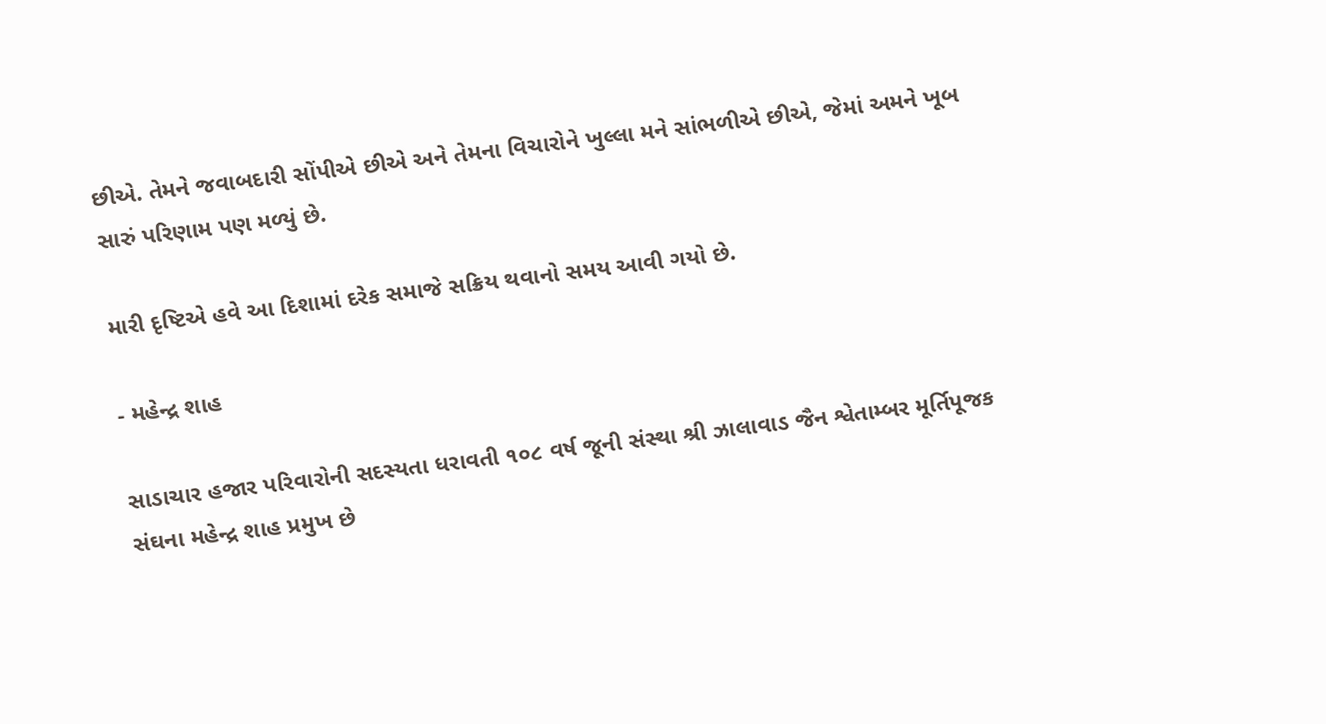છીએ. તેમને જવાબદારી સોંપીએ છીએ અને તેમના વિચારોને ખુલ્લા મને સાંભળીએ છીએ, જેમાં અમને ખૂબ સારું પરિણામ પણ મળ્યું છે.

મારી દૃષ્ટિએ હવે આ દિશામાં દરેક સમાજે સક્રિય થવાનો સમય આવી ગયો છે.

- મહેન્દ્ર શાહ

સાડાચાર હજાર પરિવારોની સદસ્યતા ધરાવતી ૧૦૮ વર્ષ જૂની સંસ્થા શ્રી ઝાલાવાડ જૈન શ્વેતામ્બર મૂર્તિપૂજક સંઘના મહેન્દ્ર શાહ પ્રમુખ છે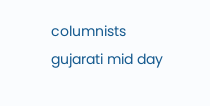columnists gujarati mid day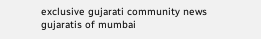exclusive gujarati community news gujaratis of mumbai